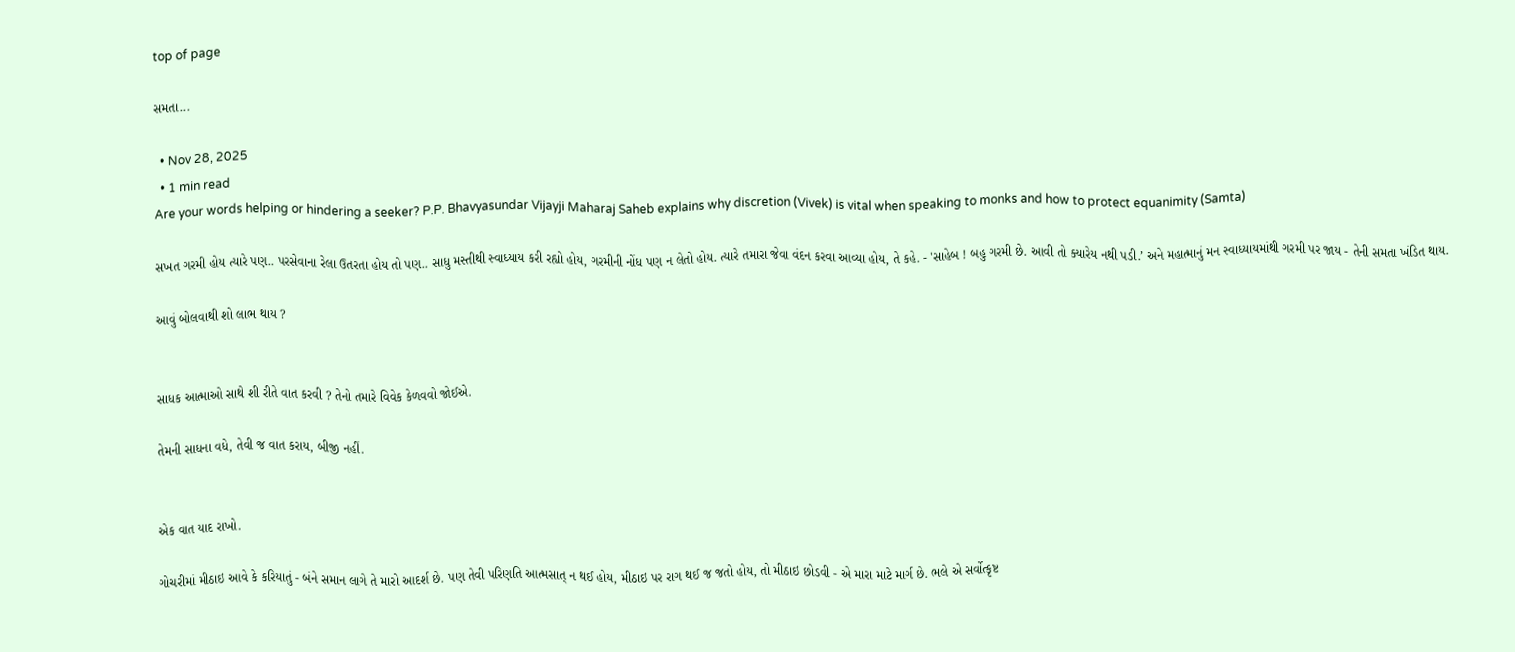top of page

સમતા...

  • Nov 28, 2025
  • 1 min read
Are your words helping or hindering a seeker? P.P. Bhavyasundar Vijayji Maharaj Saheb explains why discretion (Vivek) is vital when speaking to monks and how to protect equanimity (Samta)

સખત ગરમી હોય ત્યારે પણ.. પરસેવાના રેલા ઉતરતા હોય તો પણ.. સાધુ મસ્તીથી સ્વાધ્યાય કરી રહ્યો હોય, ગરમીની નોંધ પણ ન લેતો હોય. ત્યારે તમારા જેવા વંદન કરવા આવ્યા હોય, તે કહે. - 'સાહેબ ! બહુ ગરમી છે. આવી તો ક્યારેય નથી પડી.’ અને મહાત્માનું મન સ્વાધ્યાયમાંથી ગરમી પર જાય - તેની સમતા ખંડિત થાય.

આવું બોલવાથી શો લાભ થાય ?


સાધક આત્માઓ સાથે શી રીતે વાત કરવી ? તેનો તમારે વિવેક કેળવવો જોઈએ.

તેમની સાધના વધે, તેવી જ વાત કરાય, બીજી નહીં.


એક વાત યાદ રાખો.

ગોચરીમાં મીઠાઇ આવે કે કરિયાતું - બંને સમાન લાગે તે મારો આદર્શ છે. પણ તેવી પરિણતિ આત્મસાત્ ન થઈ હોય, મીઠાઇ પર રાગ થઈ જ જતો હોય, તો મીઠાઇ છોડવી - એ મારા માટે માર્ગ છે. ભલે એ સર્વોત્કૃષ્ટ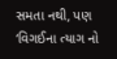સમતા નથી, પણ ‘વિગઈના ત્યાગ નો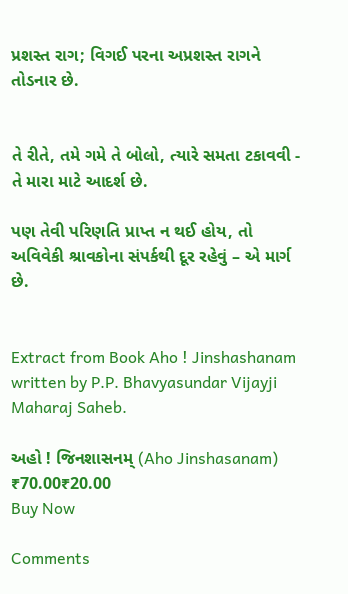પ્રશસ્ત રાગ; વિગઈ પરના અપ્રશસ્ત રાગને તોડનાર છે.


તે રીતે, તમે ગમે તે બોલો, ત્યારે સમતા ટકાવવી - તે મારા માટે આદર્શ છે.

પણ તેવી પરિણતિ પ્રાપ્ત ન થઈ હોય, તો અવિવેકી શ્રાવકોના સંપર્કથી દૂર રહેવું – એ માર્ગ છે.


Extract from Book Aho ! Jinshashanam written by P.P. Bhavyasundar Vijayji Maharaj Saheb.

અહો ! જિનશાસનમ્ (Aho Jinshasanam)
₹70.00₹20.00
Buy Now

Comments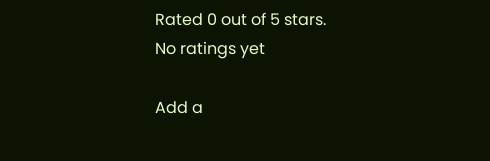Rated 0 out of 5 stars.
No ratings yet

Add a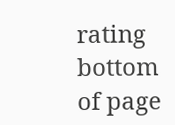rating
bottom of page